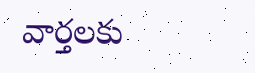వార్తలకు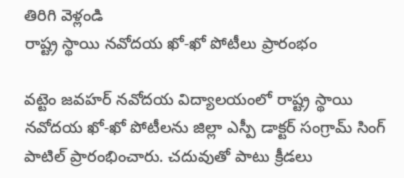తిరిగి వెళ్లండి
రాష్ట్ర స్థాయి నవోదయ ఖో-ఖో పోటీలు ప్రారంభం

వట్టెం జవహర్ నవోదయ విద్యాలయంలో రాష్ట్ర స్థాయి నవోదయ ఖో-ఖో పోటీలను జిల్లా ఎస్పీ డాక్టర్ సంగ్రామ్ సింగ్ పాటిల్ ప్రారంభించారు. చదువుతో పాటు క్రీడలు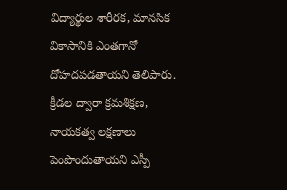విద్యార్థుల శారీరక, మానసిక వికాసానికి ఎంతగానో దోహదపడతాయని తెలిపారు.
క్రీడల ద్వారా క్రమశిక్షణ, నాయకత్వ లక్షణాలు పెంపొందుతాయని ఎస్పీ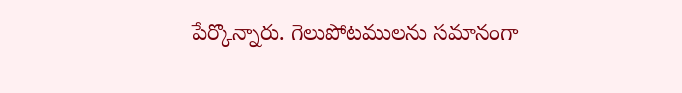పేర్కొన్నారు. గెలుపోటములను సమానంగా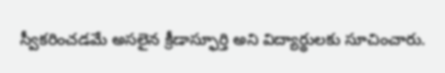స్వీకరించడమే అసలైన క్రీడాస్ఫూర్తి అని విద్యార్థులకు సూచించారు.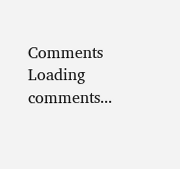Comments
Loading comments...